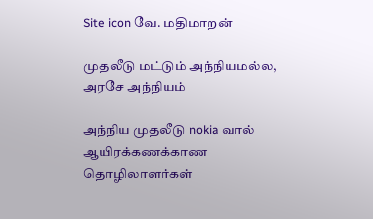Site icon வே. மதிமாறன்

முதலீடு மட்டும் அந்நியமல்ல, அரசே அந்நியம்

அந்நிய முதலீடு nokia வால் ஆயிரக்கணக்காண தொழிலாளர்கள்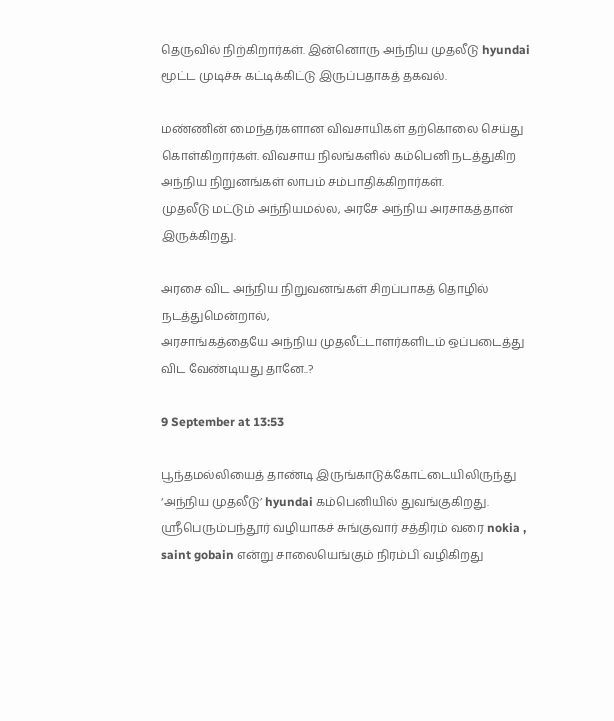தெருவில் நிற்கிறார்கள். இன்னொரு அந்நிய முதலீடு hyundai மூட்ட முடிச்சு கட்டிக்கிட்டு இருப்பதாகத் தகவல்.

மண்ணின் மைந்தர்களான விவசாயிகள் தற்கொலை செய்து கொள்கிறார்கள். விவசாய நிலங்களில் கம்பெனி நடத்துகிற அந்நிய நிறுனங்கள் லாபம் சம்பாதிக்கிறார்கள்.
முதலீடு மட்டும் அந்நியமல்ல, அரசே அந்நிய அரசாகத்தான் இருக்கிறது.

அரசை விட அந்நிய நிறுவனங்கள் சிறப்பாகத் தொழில் நடத்துமென்றால்,
அரசாங்கத்தையே அந்நிய முதலீட்டாளர்களிடம் ஒப்படைத்து விட வேண்டியது தானே..?

9 September at 13:53

பூந்தமல்லியைத் தாண்டி இருங்காடுக்கோட்டையிலிருந்து ‘அந்நிய முதலீடு’ hyundai கம்பெனியில் துவங்குகிறது. ஸ்ரீபெரும்பந்தூர் வழியாகச் சுங்குவார் சத்திரம் வரை nokia , saint gobain என்று சாலையெங்கும் நிரம்பி வழிகிறது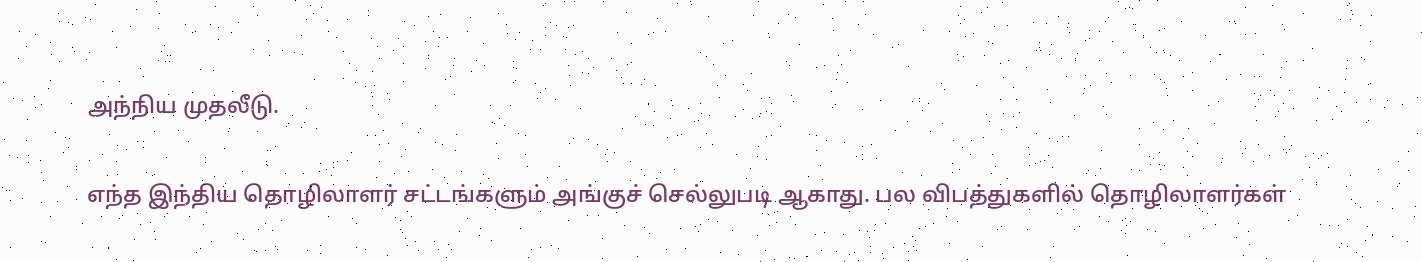அந்நிய முதலீடு.

எந்த இந்திய தொழிலாளர் சட்டங்களும் அங்குச் செல்லுபடி ஆகாது. பல விபத்துகளில் தொழிலாளர்கள்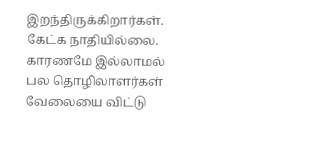இறந்திருக்கிறார்கள். கேட்க நாதியில்லை. காரணமே இல்லாமல் பல தொழிலாளர்கள் வேலையை விட்டு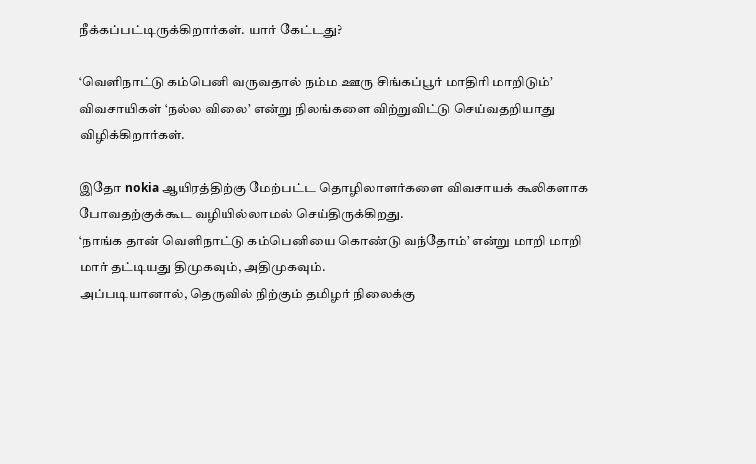நீக்கப்பட்டிருக்கிறார்கள். யார் கேட்டது?

‘வெளிநாட்டு கம்பெனி வருவதால் நம்ம ஊரு சிங்கப்பூர் மாதிரி மாறிடும்’ விவசாயிகள் ‘நல்ல விலை’ என்று நிலங்களை விற்றுவிட்டு செய்வதறியாது விழிக்கிறார்கள்.

இதோ nokia ஆயிரத்திற்கு மேற்பட்ட தொழிலாளர்களை விவசாயக் கூலிகளாக போவதற்குக்கூட வழியில்லாமல் செய்திருக்கிறது.
‘நாங்க தான் வெளிநாட்டு கம்பெனியை கொண்டு வந்தோம்’ என்று மாறி மாறி மார் தட்டியது திமுகவும், அதிமுகவும்.
அப்படியானால், தெருவில் நிற்கும் தமிழர் நிலைக்கு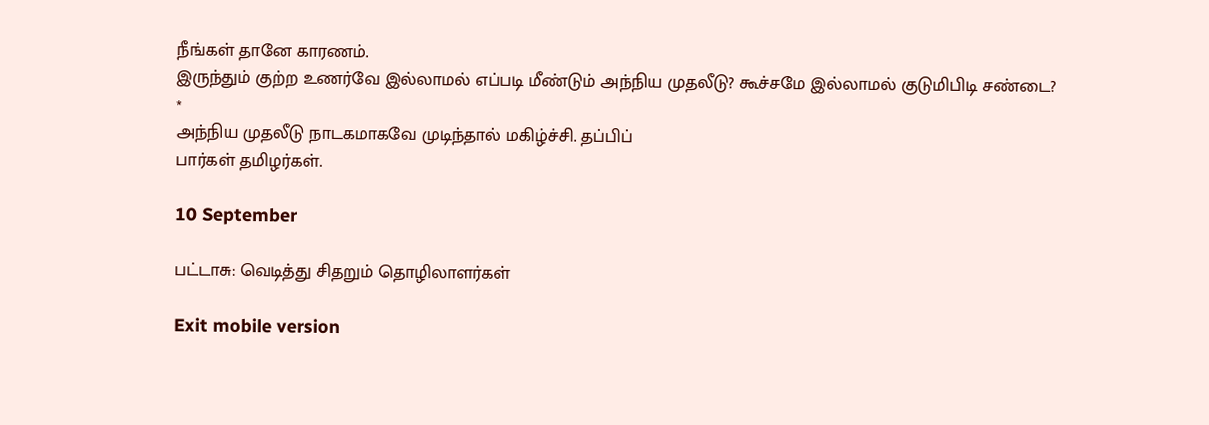நீங்கள் தானே காரணம்.
இருந்தும் குற்ற உணர்வே இல்லாமல் எப்படி மீண்டும் அந்நிய முதலீடு? கூச்சமே இல்லாமல் குடுமிபிடி சண்டை?
*
அந்நிய முதலீடு நாடகமாகவே முடிந்தால் மகிழ்ச்சி. தப்பிப்
பார்கள் தமிழர்கள்.

10 September

பட்டாசு: வெடித்து சிதறும் தொழிலாளர்கள்

Exit mobile version